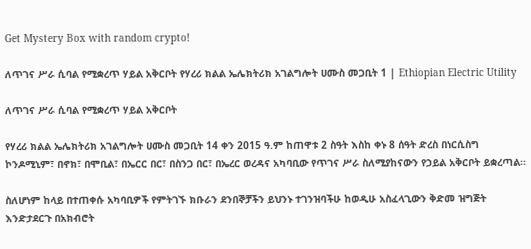Get Mystery Box with random crypto!

ለጥገና ሥራ ሲባል የሚቋረጥ ሃይል አቅርቦት የሃረሪ ክልል ኤሌክትሪክ አገልግሎት ሀሙስ መጋቢት 1 | Ethiopian Electric Utility

ለጥገና ሥራ ሲባል የሚቋረጥ ሃይል አቅርቦት

የሃረሪ ክልል ኤሌክትሪክ አገልግሎት ሀሙስ መጋቢት 14 ቀን 2015 ዓ.ም ከጠዋቱ 2 ስዓት እስከ ቀኑ 8 ሰዓት ድረስ በነርሲስግ ኮንዶሚኒም፣ በኖክ፣ በሞቢል፣ በኤርር በር፣ በስንጋ በር፣ በኤረር ወረዳና አካባቢው የጥገና ሥራ ስለሚያከናውን የኃይል አቅርቦት ይቋረጣል፡፡

ስለሆነም ከላይ በተጠቀሱ አካባቢዎች የምትገኙ ክቡራን ደንበኞቻችን ይህንኑ ተገንዝባችሁ ከወዲሁ አስፈላጊውን ቅድመ ዝግጅት እንድታደርጉ በአክብሮት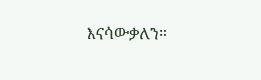እናሳውቃለን።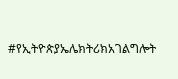#የኢትዮጵያኤሌክትሪክአገልግሎት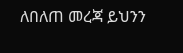ለበለጠ መረጃ ይህንን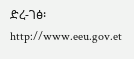ድረ-ገፅ፡ http://www.eeu.gov.et